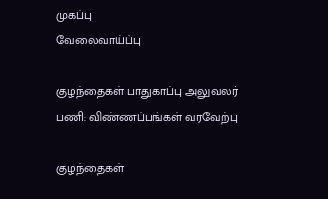முகப்பு
வேலைவாய்ப்பு

குழந்தைகள் பாதுகாப்பு அலுவலர் பணி: விண்ணப்பங்கள் வரவேற்பு

குழந்தைகள்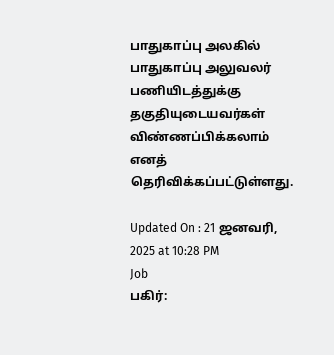பாதுகாப்பு அலகில் பாதுகாப்பு அலுவலர் பணியிடத்துக்கு தகுதியுடையவர்கள் விண்ணப்பிக்கலாம் எனத் தெரிவிக்கப்பட்டுள்ளது.

Updated On : 21 ஜனவரி, 2025 at 10:28 PM
Job
பகிர்: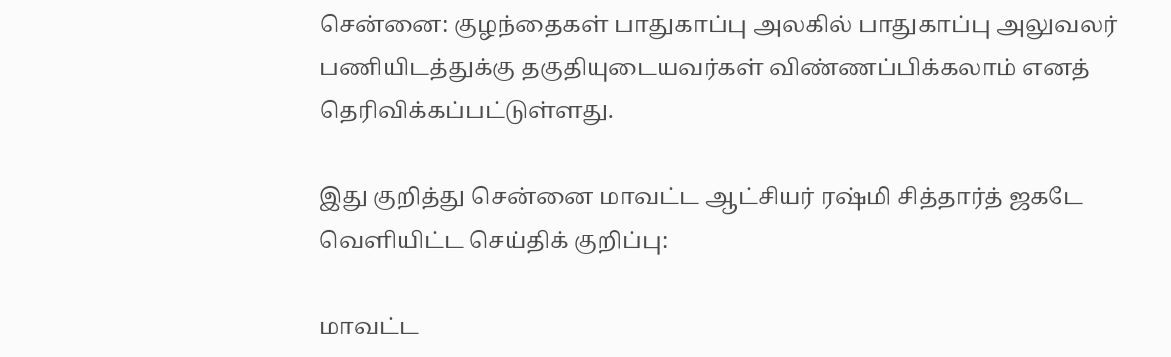சென்னை: குழந்தைகள் பாதுகாப்பு அலகில் பாதுகாப்பு அலுவலர் பணியிடத்துக்கு தகுதியுடையவர்கள் விண்ணப்பிக்கலாம் எனத் தெரிவிக்கப்பட்டுள்ளது.

இது குறித்து சென்னை மாவட்ட ஆட்சியர் ரஷ்மி சித்தார்த் ஜகடே வெளியிட்ட செய்திக் குறிப்பு:

மாவட்ட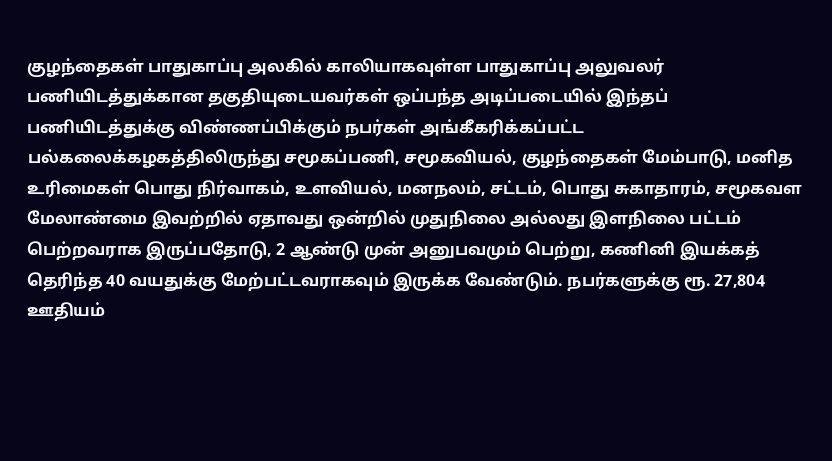குழந்தைகள் பாதுகாப்பு அலகில் காலியாகவுள்ள பாதுகாப்பு அலுவலர் பணியிடத்துக்கான தகுதியுடையவர்கள் ஒப்பந்த அடிப்படையில் இந்தப் பணியிடத்துக்கு விண்ணப்பிக்கும் நபர்கள் அங்கீகரிக்கப்பட்ட பல்கலைக்கழகத்திலிருந்து சமூகப்பணி, சமூகவியல், குழந்தைகள் மேம்பாடு, மனித உரிமைகள் பொது நிர்வாகம், உளவியல், மனநலம், சட்டம், பொது சுகாதாரம், சமூகவள மேலாண்மை இவற்றில் ஏதாவது ஒன்றில் முதுநிலை அல்லது இளநிலை பட்டம் பெற்றவராக இருப்பதோடு, 2 ஆண்டு முன் அனுபவமும் பெற்று, கணினி இயக்கத் தெரிந்த 40 வயதுக்கு மேற்பட்டவராகவும் இருக்க வேண்டும். நபர்களுக்கு ரூ. 27,804 ஊதியம்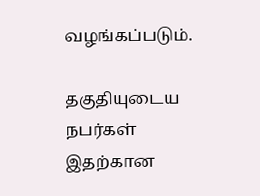வழங்கப்படும்.

தகுதியுடைய நபர்கள் இதற்கான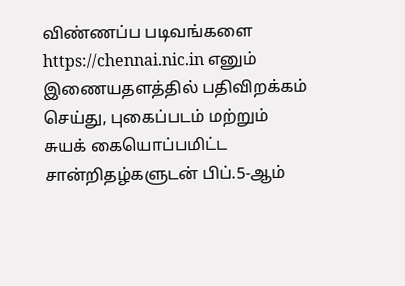விண்ணப்ப படிவங்களை https://chennai.nic.in எனும் இணையதளத்தில் பதிவிறக்கம் செய்து, புகைப்படம் மற்றும் சுயக் கையொப்பமிட்ட சான்றிதழ்களுடன் பிப்.5-ஆம்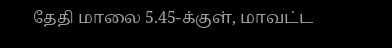தேதி மாலை 5.45-க்குள், மாவட்ட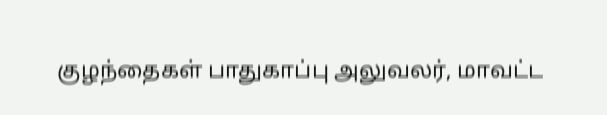குழந்தைகள் பாதுகாப்பு அலுவலர், மாவட்ட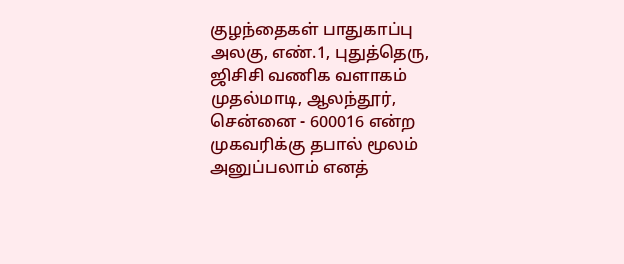குழந்தைகள் பாதுகாப்பு அலகு, எண்.1, புதுத்தெரு, ஜிசிசி வணிக வளாகம் முதல்மாடி, ஆலந்தூர், சென்னை - 600016 என்ற முகவரிக்கு தபால் மூலம் அனுப்பலாம் எனத்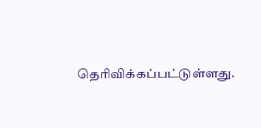தெரிவிக்கப்பட்டுள்ளது.